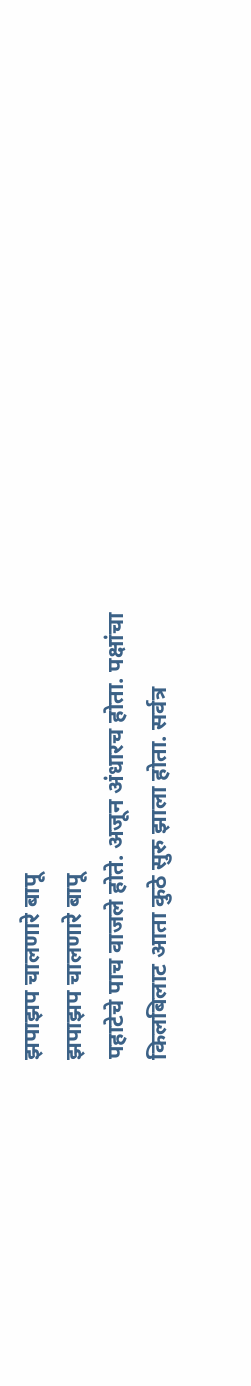झपाझप चालणारे बापू
झपाझप चालणारे बापू
पहाटेचे पाच वाजले होते. अजून अंधारच होता. पक्षांचा
किलबिलाट आता कुठे सुरु झाला होता. सर्वत्र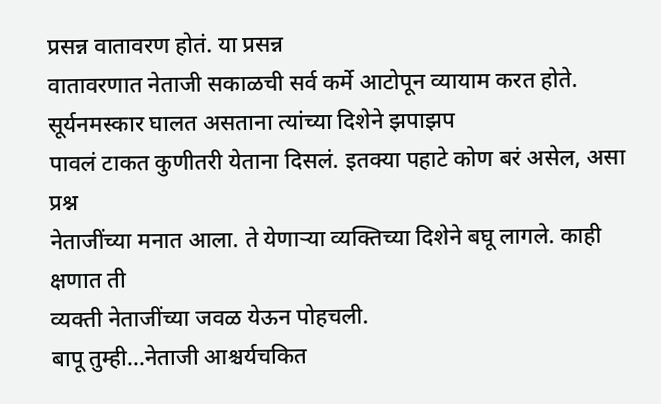प्रसन्न वातावरण होतं. या प्रसन्न
वातावरणात नेताजी सकाळची सर्व कर्मे आटोपून व्यायाम करत होते.
सूर्यनमस्कार घालत असताना त्यांच्या दिशेने झपाझप
पावलं टाकत कुणीतरी येताना दिसलं. इतक्या पहाटे कोण बरं असेल, असा प्रश्न
नेताजींच्या मनात आला. ते येणाऱ्या व्यक्तिच्या दिशेने बघू लागले. काही क्षणात ती
व्यक्ती नेताजींच्या जवळ येऊन पोहचली.
बापू तुम्ही...नेताजी आश्चर्यचकित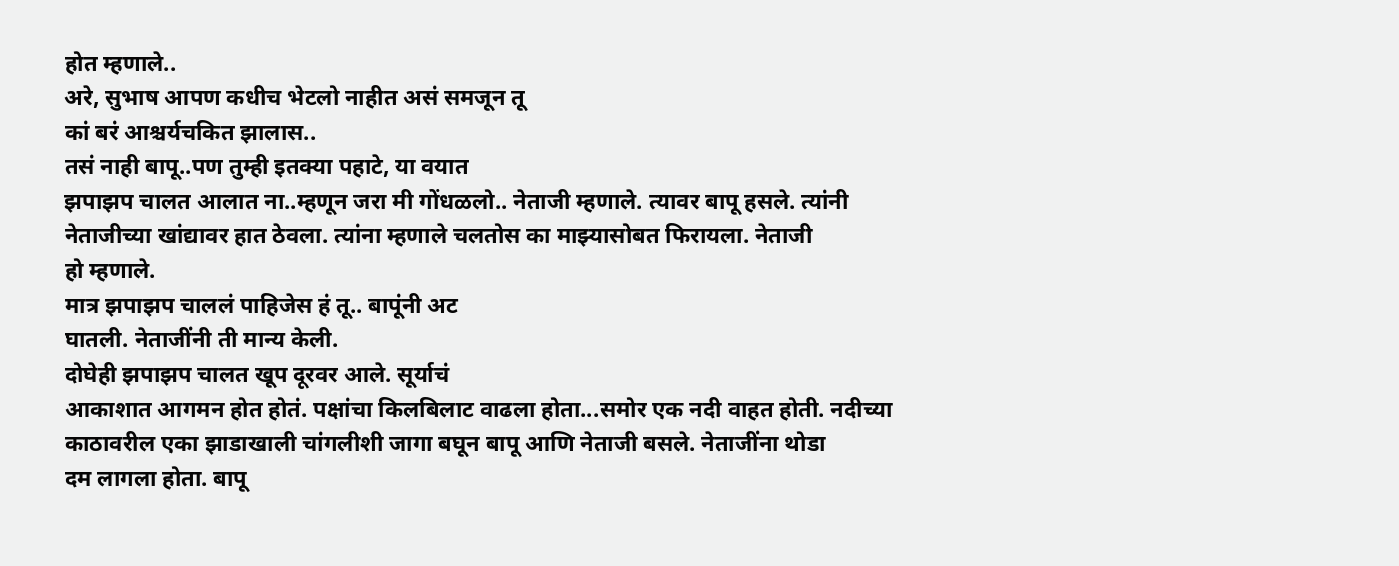होत म्हणाले..
अरे, सुभाष आपण कधीच भेटलो नाहीत असं समजून तू
कां बरं आश्चर्यचकित झालास..
तसं नाही बापू..पण तुम्ही इतक्या पहाटे, या वयात
झपाझप चालत आलात ना..म्हणून जरा मी गोंधळलो.. नेताजी म्हणाले. त्यावर बापू हसले. त्यांनी
नेताजीच्या खांद्यावर हात ठेवला. त्यांना म्हणाले चलतोस का माझ्यासोबत फिरायला. नेताजी
हो म्हणाले.
मात्र झपाझप चाललं पाहिजेस हं तू.. बापूंनी अट
घातली. नेताजींनी ती मान्य केली.
दोघेही झपाझप चालत खूप दूरवर आले. सूर्याचं
आकाशात आगमन होत होतं. पक्षांचा किलबिलाट वाढला होता...समोर एक नदी वाहत होती. नदीच्या
काठावरील एका झाडाखाली चांगलीशी जागा बघून बापू आणि नेताजी बसले. नेताजींना थोडा
दम लागला होता. बापू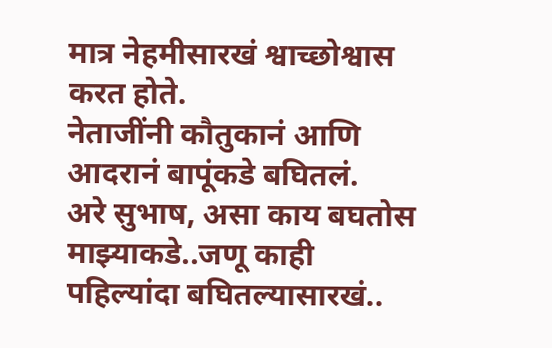मात्र नेहमीसारखं श्वाच्छोश्वास करत होते.
नेताजींनी कौतुकानं आणि आदरानं बापूंकडे बघितलं.
अरे सुभाष, असा काय बघतोस माझ्याकडे..जणू काही
पहिल्यांदा बघितल्यासारखं..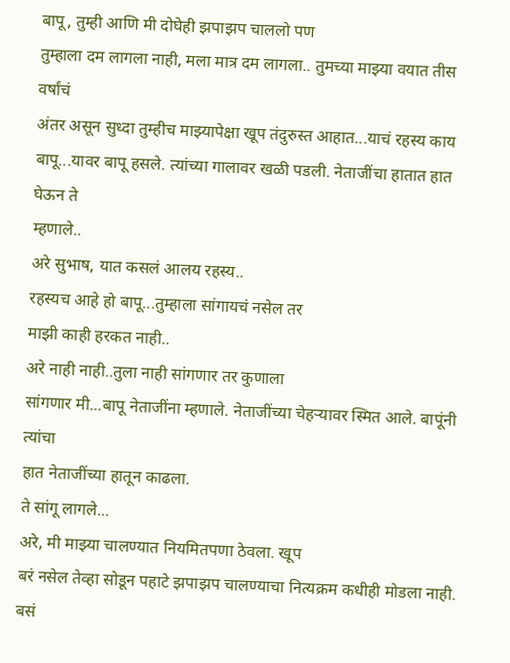बापू, तुम्ही आणि मी दोघेही झपाझप चाललो पण
तुम्हाला दम लागला नाही, मला मात्र दम लागला.. तुमच्या माझ्या वयात तीस वर्षांचं
अंतर असून सुध्दा तुम्हीच माझ्यापेक्षा खूप तंदुरुस्त आहात...याचं रहस्य काय
बापू...यावर बापू हसले. त्यांच्या गालावर खळी पडली. नेताजींचा हातात हात घेऊन ते
म्हणाले..
अरे सुभाष, यात कसलं आलय रहस्य..
रहस्यच आहे हो बापू...तुम्हाला सांगायचं नसेल तर
माझी काही हरकत नाही..
अरे नाही नाही..तुला नाही सांगणार तर कुणाला
सांगणार मी...बापू नेताजींना म्हणाले. नेताजींच्या चेहऱ्यावर स्मित आले. बापूंनी त्यांचा
हात नेताजींच्या हातून काढला.
ते सांगू लागले...
अरे, मी माझ्या चालण्यात नियमितपणा ठेवला. खूप
बरं नसेल तेव्हा सोडून पहाटे झपाझप चालण्याचा नित्यक्रम कधीही मोडला नाही.
बसं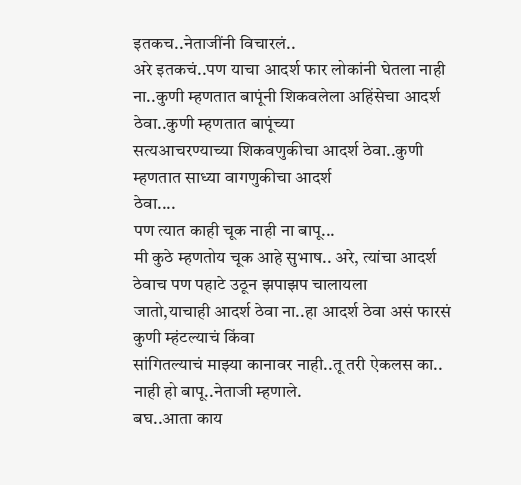इतकच..नेताजींनी विचारलं..
अरे इतकचं..पण याचा आदर्श फार लोकांनी घेतला नाही
ना..कुणी म्हणतात बापूंनी शिकवलेला अहिंसेचा आदर्श ठेवा..कुणी म्हणतात बापूंच्या
सत्यआचरण्याच्या शिकवणुकीचा आदर्श ठेवा..कुणी म्हणतात साध्या वागणुकीचा आदर्श
ठेवा....
पण त्यात काही चूक नाही ना बापू...
मी कुठे म्हणतोय चूक आहे सुभाष.. अरे, त्यांचा आदर्श
ठेवाच पण पहाटे उठून झपाझप चालायला
जातो,याचाही आदर्श ठेवा ना..हा आदर्श ठेवा असं फारसं कुणी म्हंटल्याचं किंवा
सांगितल्याचं माझ्या कानावर नाही..तू तरी ऐकलस का..
नाही हो बापू..नेताजी म्हणाले.
बघ..आता काय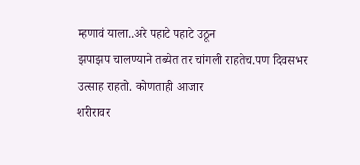म्हणावं याला..अरे पहाटे पहाटे उठून
झपाझप चालण्याने तब्येत तर चांगली राहतेच.पण दिवसभर उत्साह राहतो. कोणताही आजार
शरीरावर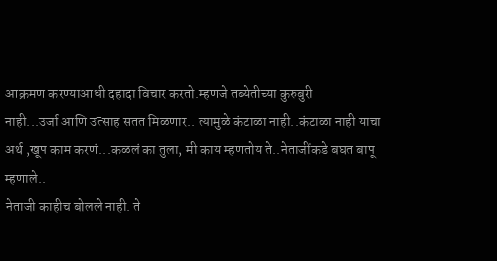आक्रमण करण्याआधी दहादा विचार करतो.म्हणजे तब्येतीच्या कुरुबुरी
नाही...उर्जा आणि उत्साह सतत मिळणार.. त्यामुळे कंटाळा नाही..कंटाळा नाही याचा
अर्थ ,खूप काम करणं...कळलं का तुला, मी काय म्हणतोय ते..नेताजींकडे बघत बापू
म्हणाले..
नेताजी काहीच बोलले नाही. ते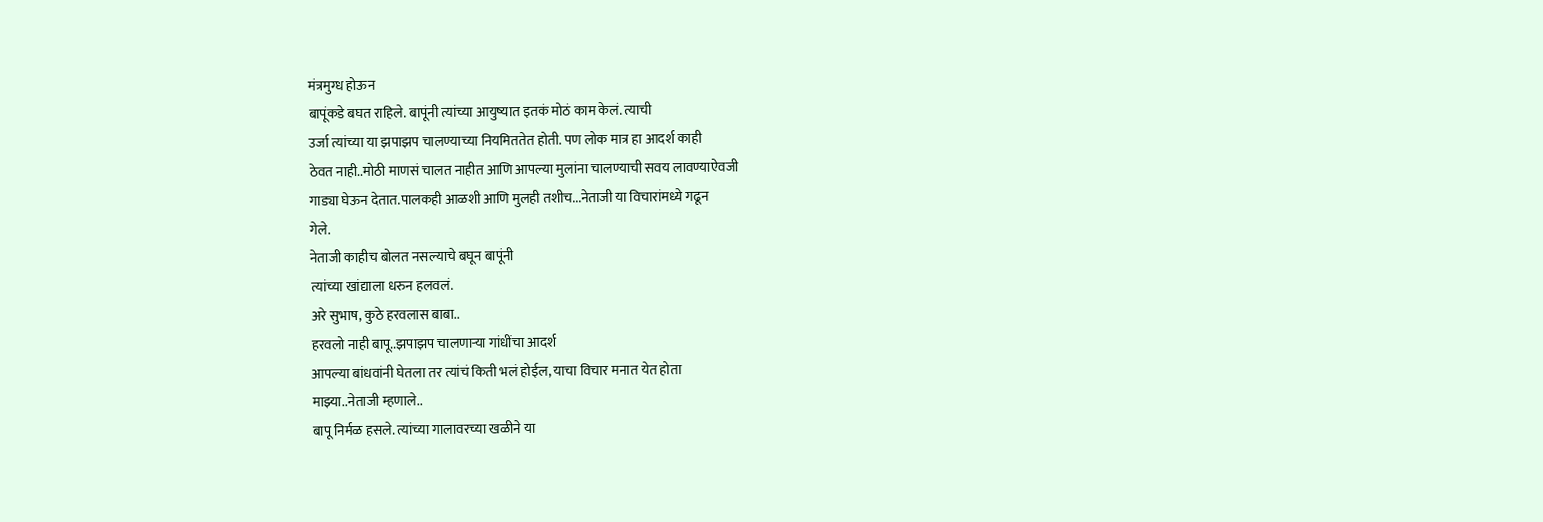मंत्रमुग्ध होऊन
बापूंकडे बघत राहिले. बापूंनी त्यांच्या आयुष्यात इतकं मोठं काम केलं. त्याची
उर्जा त्यांच्या या झपाझप चालण्याच्या नियमिततेत होती. पण लोक मात्र हा आदर्श काही
ठेवत नाही..मोठी माणसं चालत नाहीत आणि आपल्या मुलांना चालण्याची सवय लावण्याऐवजी
गाड्या घेऊन देतात.पालकही आळशी आणि मुलही तशीच...नेताजी या विचारांमध्ये गढून
गेले.
नेताजी काहीच बोलत नसल्याचे बघून बापूंनी
त्यांच्या खांद्याला धरुन हलवलं.
अरे सुभाष, कुठे हरवलास बाबा..
हरवलो नाही बापू..झपाझप चालणाऱ्या गांधींचा आदर्श
आपल्या बांधवांनी घेतला तर त्यांचं किती भलं होईल, याचा विचार मनात येत होता
माझ्या..नेताजी म्हणाले..
बापू निर्मळ हसले. त्यांच्या गालावरच्या खळीने या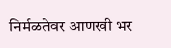निर्मळतेवर आणखी भर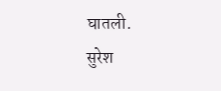घातली.
सुरेश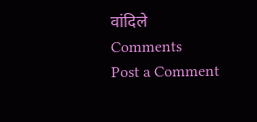वांदिले
Comments
Post a Comment